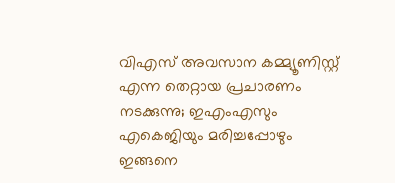വിഎസ് അവസാന കമ്മ്യൂണിസ്റ്റ് എന്ന തെറ്റായ പ്രചാരണം നടക്കുന്നു; ഇഎംഎസും എകെജിയും മരിച്ചപ്പോഴും ഇങ്ങനെ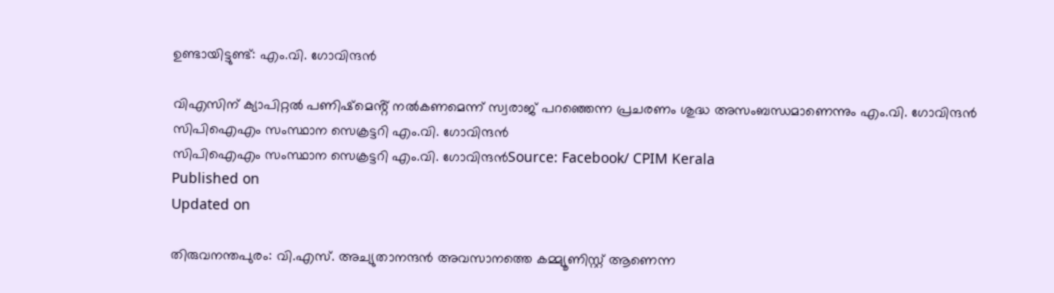ഉണ്ടായിട്ടുണ്ട്: എം.വി. ഗോവിന്ദന്‍

വിഎസിന് ക്യാപിറ്റൽ പണിഷ്മെൻ്റ് നൽകണമെന്ന് സ്വരാജ് പറഞ്ഞെന്ന പ്രചരണം ശുദ്ധ അസംബന്ധമാണെന്നും എം.വി. ഗോവിന്ദൻ
സിപിഐഎം സംസ്ഥാന സെക്രട്ടറി എം.വി. ഗോവിന്ദന്‍
സിപിഐഎം സംസ്ഥാന സെക്രട്ടറി എം.വി. ഗോവിന്ദന്‍Source: Facebook/ CPIM Kerala
Published on
Updated on

തിരുവനന്തപുരം: വി.എസ്. അച്യുതാനന്ദന്‍ അവസാനത്തെ കമ്മ്യൂണിസ്റ്റ് ആണെന്ന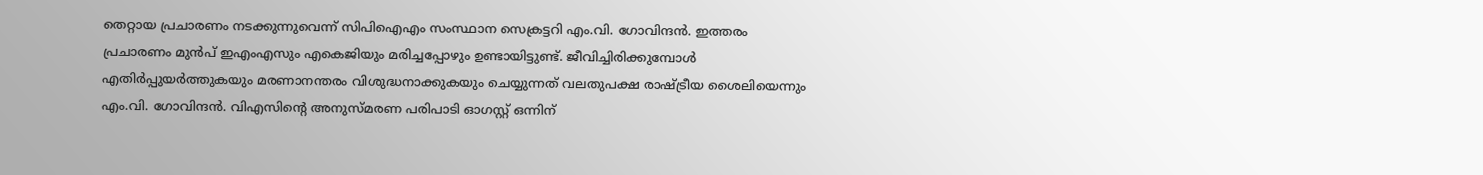തെറ്റായ പ്രചാരണം നടക്കുന്നുവെന്ന് സിപിഐഎം സംസ്ഥാന സെക്രട്ടറി എം.വി. ഗോവിന്ദന്‍. ഇത്തരം പ്രചാരണം മുൻപ് ഇഎംഎസും എകെജിയും മരിച്ചപ്പോഴും ഉണ്ടായിട്ടുണ്ട്. ജീവിച്ചിരിക്കുമ്പോൾ എതിർപ്പുയർത്തുകയും മരണാനന്തരം വിശുദ്ധനാക്കുകയും ചെയ്യുന്നത് വലതുപക്ഷ രാഷ്ട്രീയ ശൈലിയെന്നും എം.വി. ഗോവിന്ദന്‍. വിഎസിൻ്റെ അനുസ്മരണ പരിപാടി ഓഗസ്റ്റ് ഒന്നിന്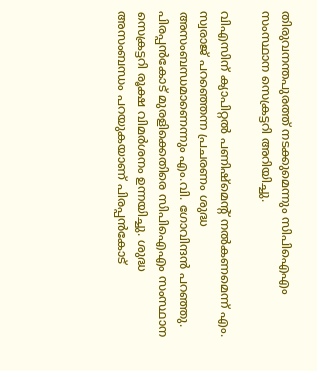തിരുവനന്തപുരത്ത് നടക്കുമെന്നും സിപിഐഎം സംസ്ഥാന സെക്രട്ടറി അറിയിച്ചു.

വിഎസിന് ക്യാപിറ്റൽ പണിഷ്മെൻ്റ് നൽകണമെന്ന് എം. സ്വരാജ് പറഞ്ഞെന്ന പ്രചരണം ശുദ്ധ അസംബന്ധമാണെന്നും എം.വി. ഗോവിന്ദൻ പറഞ്ഞു. പിരപ്പൻകോട് മുരളിക്കെതിരെ സിപിഐഎം സംസ്ഥാന സെക്രട്ടറി രൂക്ഷ വിമർശനം ഉന്നയിച്ചു. ശുദ്ധ അസംബന്ധം പറയുകയാണ് പിരപ്പൻകോട്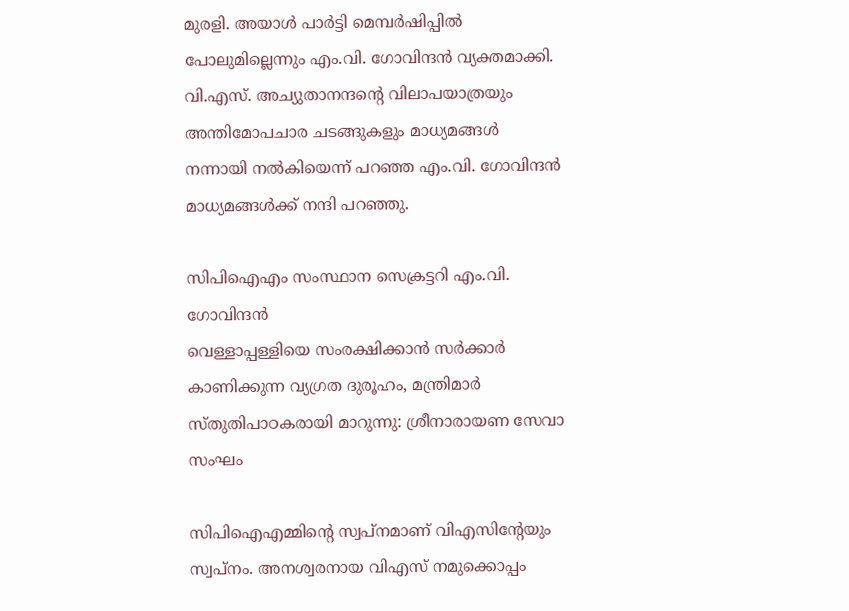മുരളി. അയാൾ പാർട്ടി മെമ്പർഷിപ്പിൽ പോലുമില്ലെന്നും എം.വി. ഗോവിന്ദൻ വ്യക്തമാക്കി. വി.എസ്. അച്യുതാനന്ദൻ്റെ വിലാപയാത്രയും അന്തിമോപചാര ചടങ്ങുകളും മാധ്യമങ്ങൾ നന്നായി നൽകിയെന്ന് പറഞ്ഞ എം.വി. ഗോവിന്ദന്‍ മാധ്യമങ്ങൾക്ക് നന്ദി പറഞ്ഞു.

സിപിഐഎം സംസ്ഥാന സെക്രട്ടറി എം.വി. ഗോവിന്ദന്‍
വെള്ളാപ്പള്ളിയെ സംരക്ഷിക്കാൻ സർക്കാർ കാണിക്കുന്ന വ്യഗ്രത ദുരൂഹം, മന്ത്രിമാർ സ്തുതിപാഠകരായി മാറുന്നു: ശ്രീനാരായണ സേവാ സംഘം

സിപിഐഎമ്മിന്റെ സ്വപ്നമാണ് വിഎസിന്റേയും സ്വപ്നം. അനശ്വരനായ വിഎസ് നമുക്കൊപ്പം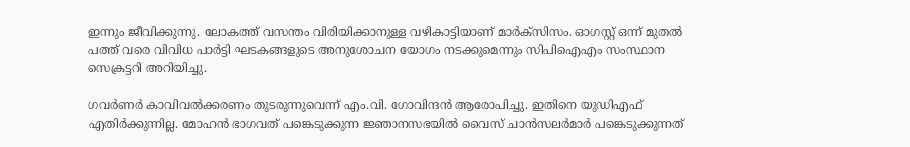ഇന്നും ജീവിക്കുന്നു. ലോകത്ത് വസന്തം വിരിയിക്കാനുള്ള വഴികാട്ടിയാണ് മാർക്സിസം. ഓഗസ്റ്റ് ഒന്ന് മുതൽ പത്ത് വരെ വിവിധ പാർട്ടി ഘടകങ്ങളുടെ അനുശോചന യോഗം നടക്കുമെന്നും സിപിഐഎം സംസ്ഥാന സെക്രട്ടറി അറിയിച്ചു.

ഗവർണർ കാവിവൽക്കരണം തുടരുന്നുവെന്ന് എം.വി. ഗോവിന്ദൻ ആരോപിച്ചു. ഇതിനെ യുഡിഎഫ് എതിർക്കുന്നില്ല. മോഹൻ ഭാഗവത് പങ്കെടുക്കുന്ന ജ്ഞാനസഭയിൽ വൈസ് ചാൻസലർമാർ പങ്കെടുക്കുന്നത്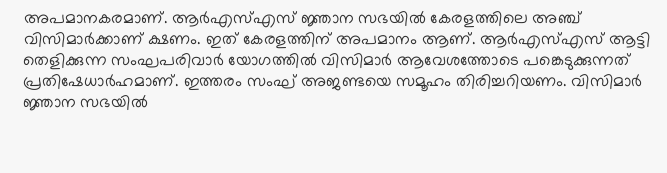അപമാനകരമാണ്. ആർഎസ്എസ് ജ്ഞാന സഭയിൽ കേരളത്തിലെ അഞ്ച് വിസിമാർക്കാണ് ക്ഷണം. ഇത് കേരളത്തിന് അപമാനം ആണ്. ആർഎസ്എസ് ആട്ടി തെളിക്കുന്ന സംഘപരിവാർ യോഗത്തിൽ വിസിമാർ ആവേശത്തോടെ പങ്കെടുക്കുന്നത് പ്രതിഷേധാർഹമാണ്. ഇത്തരം സംഘ് അജണ്ടയെ സമൂഹം തിരിച്ചറിയണം. വിസിമാർ ജ്ഞാന സഭയിൽ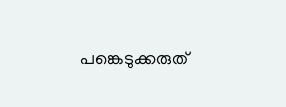പങ്കെടുക്കരുത്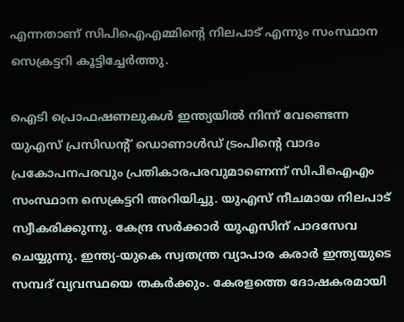എന്നതാണ് സിപിഐഎമ്മിൻ്റെ നിലപാട് എന്നും സംസ്ഥാന സെക്രട്ടറി കൂട്ടിച്ചേർത്തു.

ഐടി പ്രൊഫഷണലുകൾ ഇന്ത്യയിൽ നിന്ന് വേണ്ടെന്ന യുഎസ് പ്രസിഡന്റ് ഡൊണാള്‍ഡ് ട്രംപിന്റെ വാദം പ്രകോപനപരവും പ്രതികാരപരവുമാണെന്ന് സിപിഐഎം സംസ്ഥാന സെക്രട്ടറി അറിയിച്ചു. യുഎസ് നീചമായ നിലപാട് സ്വീകരിക്കുന്നു. കേന്ദ്ര സർക്കാർ യുഎസിന് പാദസേവ ചെയ്യുന്നു. ഇന്ത്യ-യുകെ സ്വതന്ത്ര വ്യാപാര കരാർ ഇന്ത്യയുടെ സമ്പദ് വ്യവസ്ഥയെ തകർക്കും. കേരളത്തെ ദോഷകരമായി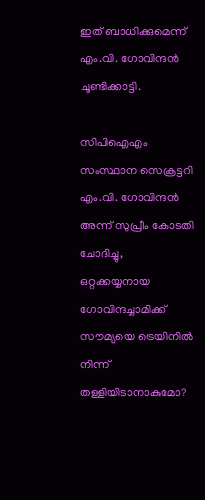ഇത് ബാധിക്കുമെന്ന് എം.വി. ഗോവിന്ദൻ ചൂണ്ടിക്കാട്ടി.

സിപിഐഎം സംസ്ഥാന സെക്രട്ടറി എം.വി. ഗോവിന്ദന്‍
അന്ന് സുപ്രീം കോടതി ചോദിച്ചു, ഒറ്റക്കയ്യനായ ഗോവിന്ദച്ചാമിക്ക് സൗമ്യയെ ട്രെയിനില്‍ നിന്ന് തള്ളിയിടാനാകുമോ?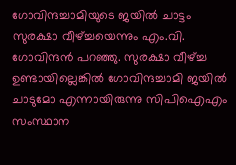ഗോവിന്ദച്ചാമിയുടെ ജയില്‍ ചാട്ടം സുരക്ഷാ വീഴ്ച്ചയെന്നും എം.വി. ഗോവിന്ദന്‍ പറഞ്ഞു. സുരക്ഷാ വീഴ്ച്ച ഉണ്ടായില്ലെങ്കിൽ ഗോവിന്ദച്ചാമി ജയിൽ ചാടുമോ എന്നായിരുന്നു സിപിഐഎം സംസ്ഥാന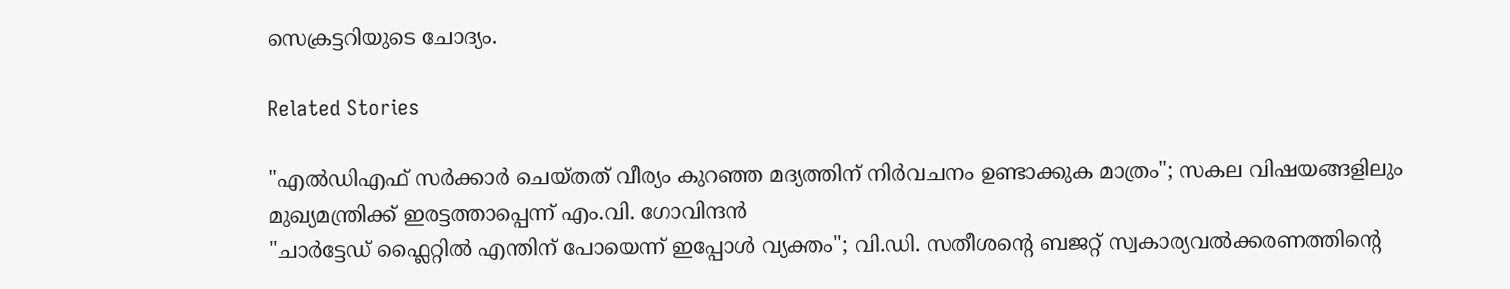സെക്രട്ടറിയുടെ ചോദ്യം.

Related Stories

"എൽഡിഎഫ് സർക്കാർ ചെയ്തത് വീര്യം കുറഞ്ഞ മദ്യത്തിന് നിർവചനം ഉണ്ടാക്കുക മാത്രം"; സകല വിഷയങ്ങളിലും മുഖ്യമന്ത്രിക്ക് ഇരട്ടത്താപ്പെന്ന് എം.വി. ഗോവിന്ദൻ
"ചാർട്ടേഡ് ഫ്ലൈറ്റിൽ എന്തിന് പോയെന്ന് ഇപ്പോൾ വ്യക്തം"; വി.ഡി. സതീശൻ്റെ ബജറ്റ് സ്വകാര്യവൽക്കരണത്തിൻ്റെ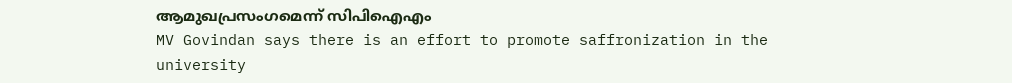ആമുഖപ്രസംഗമെന്ന് സിപിഐഎം
MV Govindan says there is an effort to promote saffronization in the university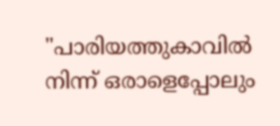"പാരിയത്തുകാവിൽ നിന്ന് ഒരാളെപ്പോലും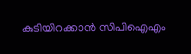കുടിയിറക്കാ‍ൻ സിപിഐഎം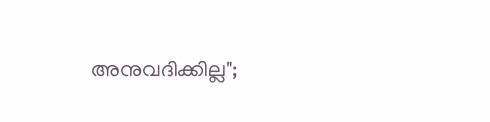അനുവദിക്കില്ല";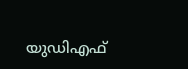യുഡിഎഫ്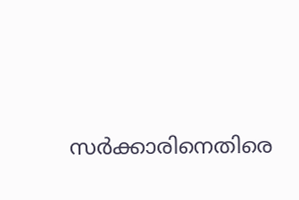സർക്കാരിനെതിരെ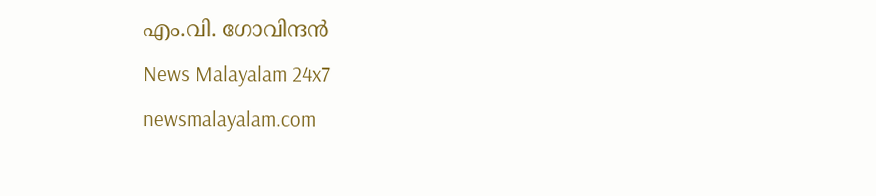എം.വി. ഗോവിന്ദൻ
News Malayalam 24x7
newsmalayalam.com